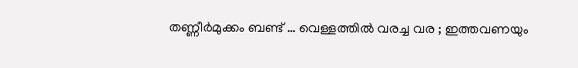തണ്ണീർമുക്കം ബണ്ട് … വെള്ളത്തിൽ വരച്ച വര ; ഇത്തവണയും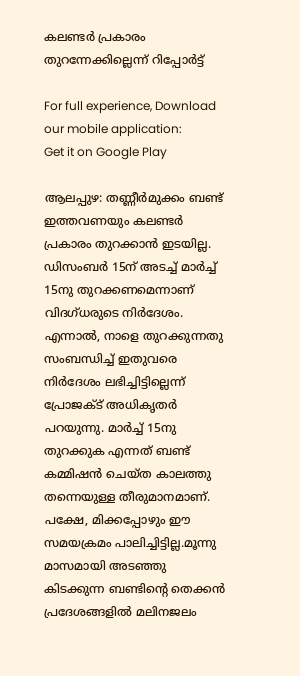കലണ്ടർ പ്രകാരം തുറന്നേക്കില്ലെന്ന് റിപ്പോർട്ട്

For full experience, Download our mobile application:
Get it on Google Play

ആലപ്പുഴ: തണ്ണീർമുക്കം ബണ്ട് ഇത്തവണയും കലണ്ടർ പ്രകാരം തുറക്കാൻ ഇടയില്ല. ഡിസംബർ 15ന് അടച്ച് മാർച്ച് 15നു തുറക്കണമെന്നാണ് വിദഗ്ധരുടെ നിർദേശം. എന്നാൽ, നാളെ തുറക്കുന്നതു സംബന്ധിച്ച് ഇതുവരെ നിർദേശം ലഭിച്ചിട്ടില്ലെന്ന് പ്രോജക്ട് അധികൃതർ പറയുന്നു. മാർച്ച് 15നു തുറക്കുക എന്നത് ബണ്ട് കമ്മിഷൻ ചെയ്ത കാലത്തു തന്നെയുള്ള തീരുമാനമാണ്. പക്ഷേ, മിക്കപ്പോഴും ഈ സമയക്രമം പാലിച്ചിട്ടില്ല.മൂന്നു മാസമായി അടഞ്ഞു കിടക്കുന്ന ബണ്ടിന്റെ തെക്കൻ പ്രദേശങ്ങളിൽ മലിനജലം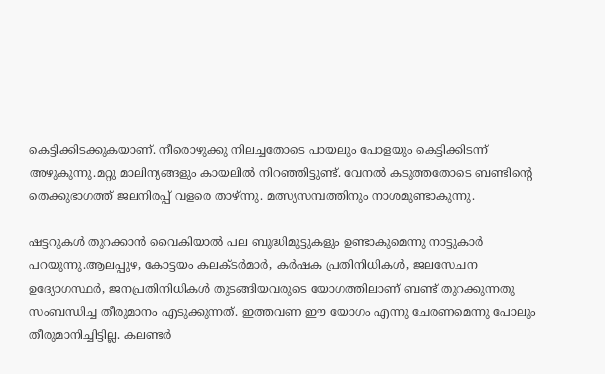കെട്ടിക്കിടക്കുകയാണ്. നീരൊഴുക്കു നിലച്ചതോടെ പായലും പോളയും കെട്ടിക്കിടന്ന് അഴുകുന്നു.മറ്റു മാലിന്യങ്ങളും കായലിൽ നിറഞ്ഞിട്ടുണ്ട്. വേനൽ കടുത്തതോടെ ബണ്ടിന്റെ തെക്കുഭാഗത്ത് ജലനിരപ്പ് വളരെ താഴ്ന്നു. മത്സ്യസമ്പത്തിനും നാശമുണ്ടാകുന്നു.

ഷട്ടറുകൾ തുറക്കാൻ വൈകിയാൽ പല ബുദ്ധിമുട്ടുകളും ഉണ്ടാകുമെന്നു നാട്ടുകാർ പറയുന്നു.ആലപ്പുഴ, കോട്ടയം കലക്ടർമാർ, കർഷക പ്രതിനിധികൾ, ജലസേചന ഉദ്യോഗസ്ഥർ, ജനപ്രതിനിധികൾ തുടങ്ങിയവരുടെ യോഗത്തിലാണ് ബണ്ട് തുറക്കുന്നതു സംബന്ധിച്ച തീരുമാനം എടുക്കുന്നത്. ഇത്തവണ ഈ യോഗം എന്നു ചേരണമെന്നു പോലും തീരുമാനിച്ചിട്ടില്ല. കലണ്ടർ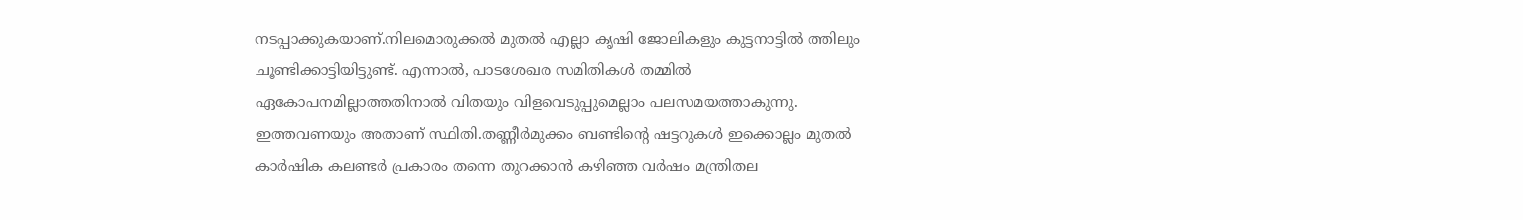നടപ്പാക്കുകയാണ്.നിലമൊരുക്കൽ മുതൽ എല്ലാ കൃഷി ജോലികളും കുട്ടനാട്ടിൽ ത്തിലും ചൂണ്ടിക്കാട്ടിയിട്ടുണ്ട്. എന്നാൽ, പാടശേഖര സമിതികൾ തമ്മിൽ ഏകോപനമില്ലാത്തതിനാൽ വിതയും വിളവെടുപ്പുമെല്ലാം പലസമയത്താകുന്നു. ഇത്തവണയും അതാണ് സ്ഥിതി.തണ്ണീർമുക്കം ബണ്ടിന്റെ ഷട്ടറുകൾ ഇക്കൊല്ലം മുതൽ കാർഷിക കലണ്ടർ പ്രകാരം തന്നെ തുറക്കാൻ കഴിഞ്ഞ വർഷം മന്ത്രിതല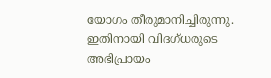യോഗം തീരുമാനിച്ചിരുന്നു. ഇതിനായി വിദഗ്ധരുടെ അഭിപ്രായം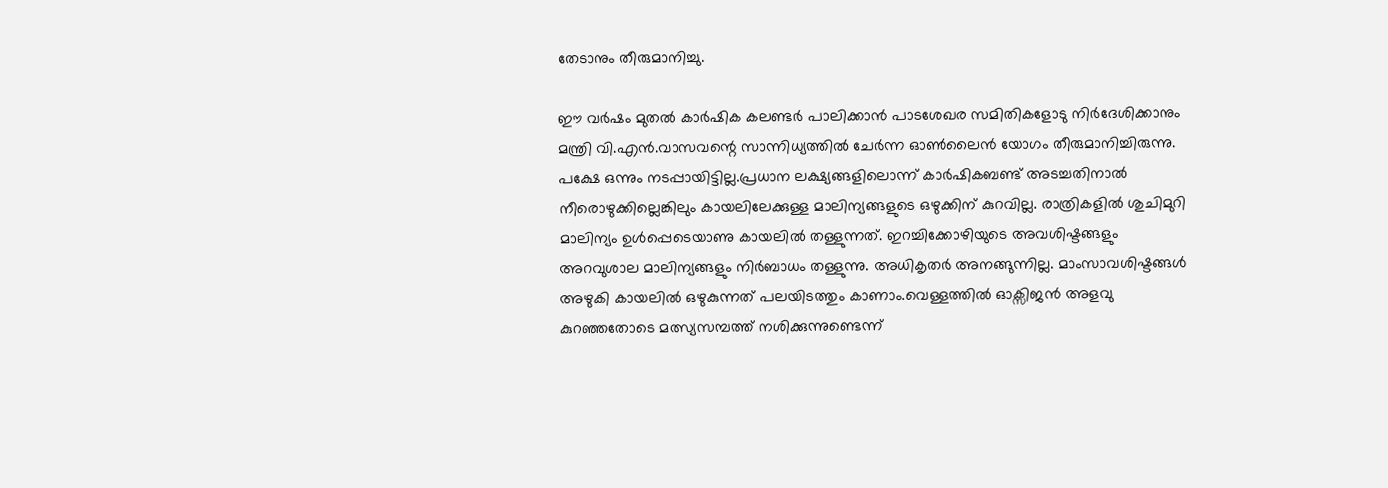തേടാനും തീരുമാനിച്ചു.

ഈ വർഷം മുതൽ കാർഷിക കലണ്ടർ പാലിക്കാൻ പാടശേഖര സമിതികളോടു നിർദേശിക്കാനും മന്ത്രി വി.എൻ.വാസവന്റെ സാന്നിധ്യത്തിൽ ചേർന്ന ഓൺലൈൻ യോഗം തീരുമാനിച്ചിരുന്നു. പക്ഷേ ഒന്നും നടപ്പായിട്ടില്ല.പ്രധാന ലക്ഷ്യങ്ങളിലൊന്ന് കാർഷികബണ്ട് അടച്ചതിനാൽ നീരൊഴുക്കില്ലെങ്കിലും കായലിലേക്കുള്ള മാലിന്യങ്ങളുടെ ഒഴുക്കിന് കുറവില്ല. രാത്രികളിൽ ശുചിമുറി മാലിന്യം ഉൾപ്പെടെയാണു കായലിൽ തള്ളുന്നത്. ഇറച്ചിക്കോഴിയുടെ അവശിഷ്ടങ്ങളും അറവുശാല മാലിന്യങ്ങളും നിർബാധം തള്ളുന്നു. അധികൃതർ അനങ്ങുന്നില്ല. മാംസാവശിഷ്ടങ്ങൾ അഴുകി കായലിൽ ഒഴുകുന്നത് പലയിടത്തും കാണാം.വെള്ളത്തിൽ ഓക്സിജൻ അളവു കുറഞ്ഞതോടെ മത്സ്യസമ്പത്ത് നശിക്കുന്നുണ്ടെന്ന്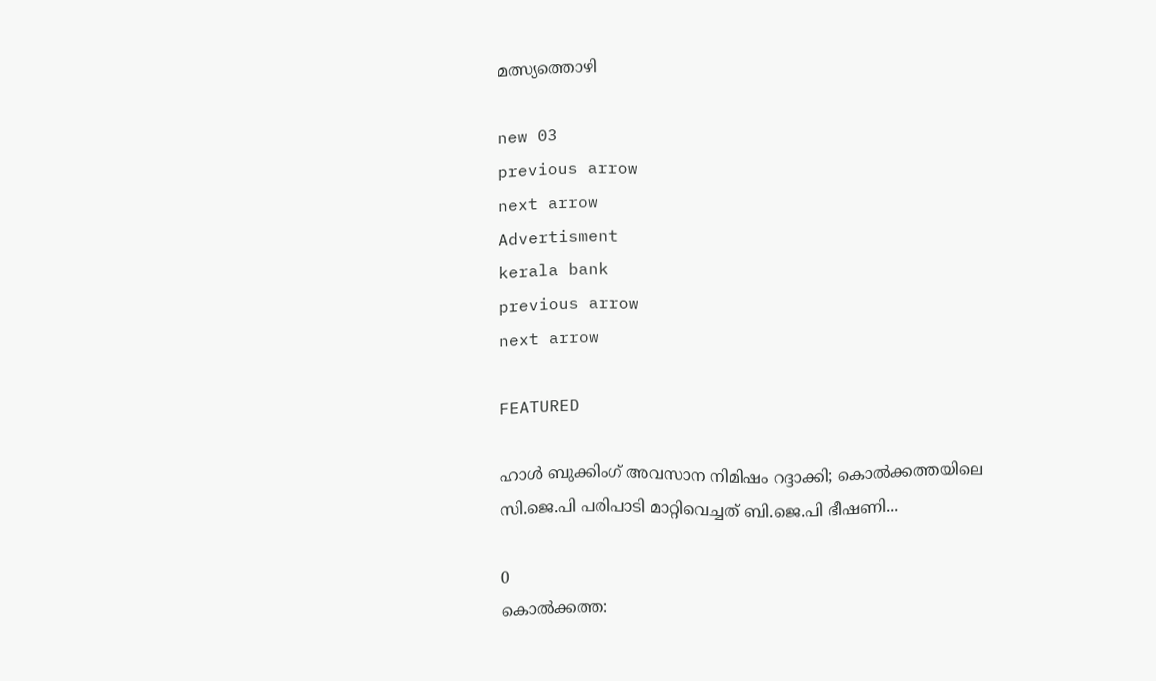മത്സ്യത്തൊഴി

new 03
previous arrow
next arrow
Advertisment
kerala bank
previous arrow
next arrow

FEATURED

ഹാൾ ബുക്കിംഗ് അവസാന നിമിഷം റദ്ദാക്കി; കൊൽക്കത്തയിലെ സി.ജെ.പി പരിപാടി മാറ്റിവെച്ചത് ബി.ജെ.പി ഭീഷണി...

0
കൊൽക്കത്ത: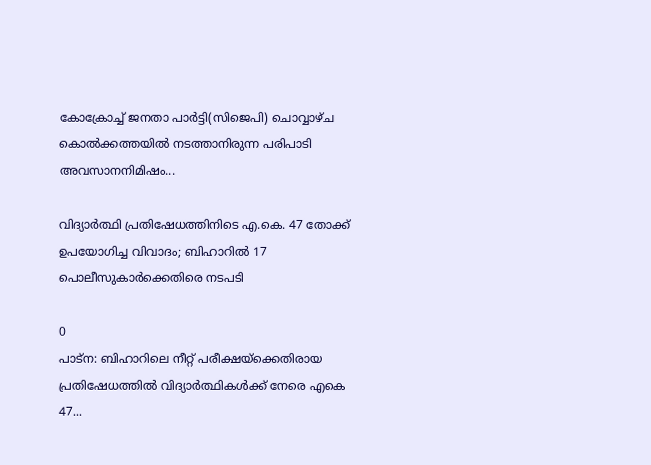കോക്രോച്ച് ജനതാ പാർട്ടി(സിജെപി) ചൊവ്വാഴ്ച കൊൽക്കത്തയിൽ നടത്താനിരുന്ന പരിപാടി അവസാനനിമിഷം...

വിദ്യാർത്ഥി പ്രതിഷേധത്തിനിടെ എ.കെ. 47 തോക്ക് ഉപയോഗിച്ച വിവാദം; ബിഹാറിൽ 17 പൊലീസുകാർക്കെതിരെ നടപടി

0
പാട്ന: ബിഹാറിലെ നീറ്റ് പരീക്ഷയ്‌ക്കെതിരായ പ്രതിഷേധത്തില്‍ വിദ്യാര്‍ത്ഥികള്‍ക്ക് നേരെ എകെ 47...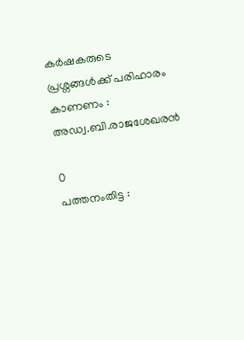കർഷകരുടെ പ്രശ്നങ്ങൾക്ക് പരിഹാരം കാണണം : അഡ്വ.ബി.രാജശേഖരൻ

0
പത്തനംതിട്ട :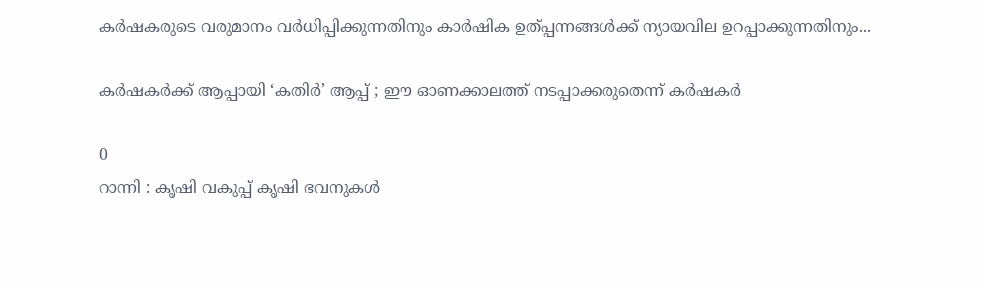കർഷകരുടെ വരുമാനം വർധിപ്പിക്കുന്നതിനും കാർഷിക ഉത്പ്പന്നങ്ങൾക്ക് ന്യായവില ഉറപ്പാക്കുന്നതിനും...

കര്‍ഷകര്‍ക്ക് ആപ്പായി ‘കതിർ’ ആപ്പ് ; ഈ ഓണക്കാലത്ത് നടപ്പാക്കരുതെന്ന് കര്‍ഷകര്‍

0
റാന്നി : കൃഷി വകുപ്പ് കൃഷി ഭവനുകള്‍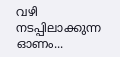വഴി നടപ്പിലാക്കുന്ന ഓണം...